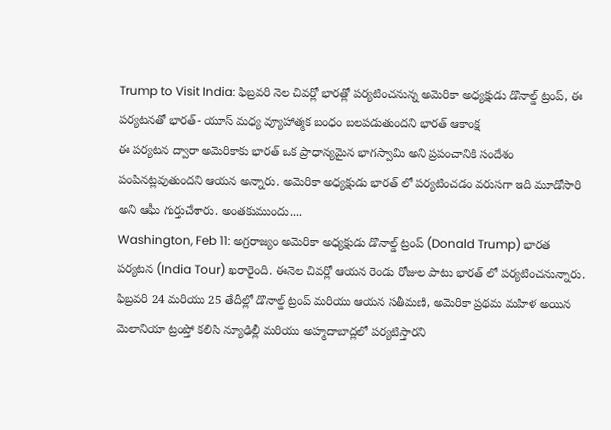Trump to Visit India: ఫిబ్రవరి నెల చివర్లో భారత్లో పర్యటించనున్న అమెరికా అధ్యక్షుడు డొనాల్డ్ ట్రంప్, ఈ పర్యటనతో భారత్- యూస్ మధ్య వ్యూహాత్మక బంధం బలపడుతుందని భారత్ ఆకాంక్ష
ఈ పర్యటన ద్వారా అమెరికాకు భారత్ ఒక ప్రాధాన్యమైన భాగస్వామి అని ప్రపంచానికి సందేశం పంపినట్లవుతుందని ఆయన అన్నారు. అమెరికా అధ్యక్షుడు భారత్ లో పర్యటించడం వరుసగా ఇది మూడోసారి అని ఆఘీ గుర్తుచేశారు. అంతకుముందు....
Washington, Feb 11: అగ్రరాజ్యం అమెరికా అధ్యక్షుడు డొనాల్డ్ ట్రంప్ (Donald Trump) భారత పర్యటన (India Tour) ఖరారైంది. ఈనెల చివర్లో ఆయన రెండు రోజుల పాటు భారత్ లో పర్యటించనున్నారు. ఫిబ్రవరి 24 మరియు 25 తేదీల్లో డొనాల్డ్ ట్రంప్ మరియు ఆయన సతీమణి, అమెరికా ప్రథమ మహిళ అయిన మెలానియా ట్రంప్తో కలిసి న్యూఢిల్లీ మరియు అహ్మదాబాద్లలో పర్యటిస్తారని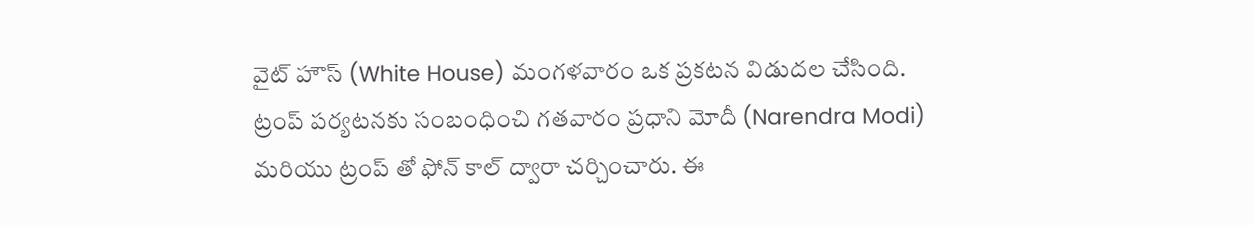వైట్ హౌస్ (White House) మంగళవారం ఒక ప్రకటన విడుదల చేసింది.
ట్రంప్ పర్యటనకు సంబంధించి గతవారం ప్రధాని మోదీ (Narendra Modi) మరియు ట్రంప్ తో ఫోన్ కాల్ ద్వారా చర్చించారు. ఈ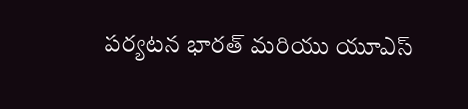పర్యటన భారత్ మరియు యూఎస్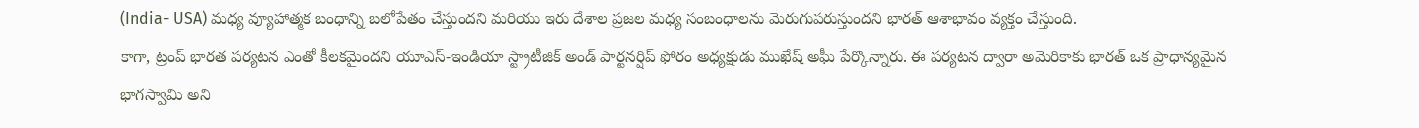(India- USA) మధ్య వ్యూహాత్మక బంధాన్ని బలోపేతం చేస్తుందని మరియు ఇరు దేశాల ప్రజల మధ్య సంబంధాలను మెరుగుపరుస్తుందని భారత్ ఆశాభావం వ్యక్తం చేస్తుంది.
కాగా, ట్రంప్ భారత పర్యటన ఎంతో కీలకమైందని యూఎస్-ఇండియా స్ట్రాటీజిక్ అండ్ పార్టనర్షిప్ ఫోరం అధ్యక్షుడు ముఖేష్ అఘీ పేర్కొన్నారు. ఈ పర్యటన ద్వారా అమెరికాకు భారత్ ఒక ప్రాధాన్యమైన భాగస్వామి అని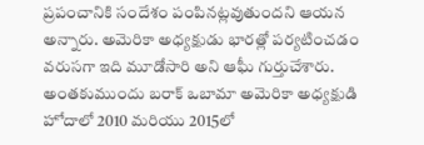ప్రపంచానికి సందేశం పంపినట్లవుతుందని ఆయన అన్నారు. అమెరికా అధ్యక్షుడు భారత్లో పర్యటించడం వరుసగా ఇది మూడోసారి అని ఆఘీ గుర్తుచేశారు. అంతకుముందు బరాక్ ఒబామా అమెరికా అధ్యక్షుడి హోదాలో 2010 మరియు 2015లో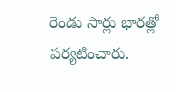రెండు సార్లు భారత్లో పర్యటించారు.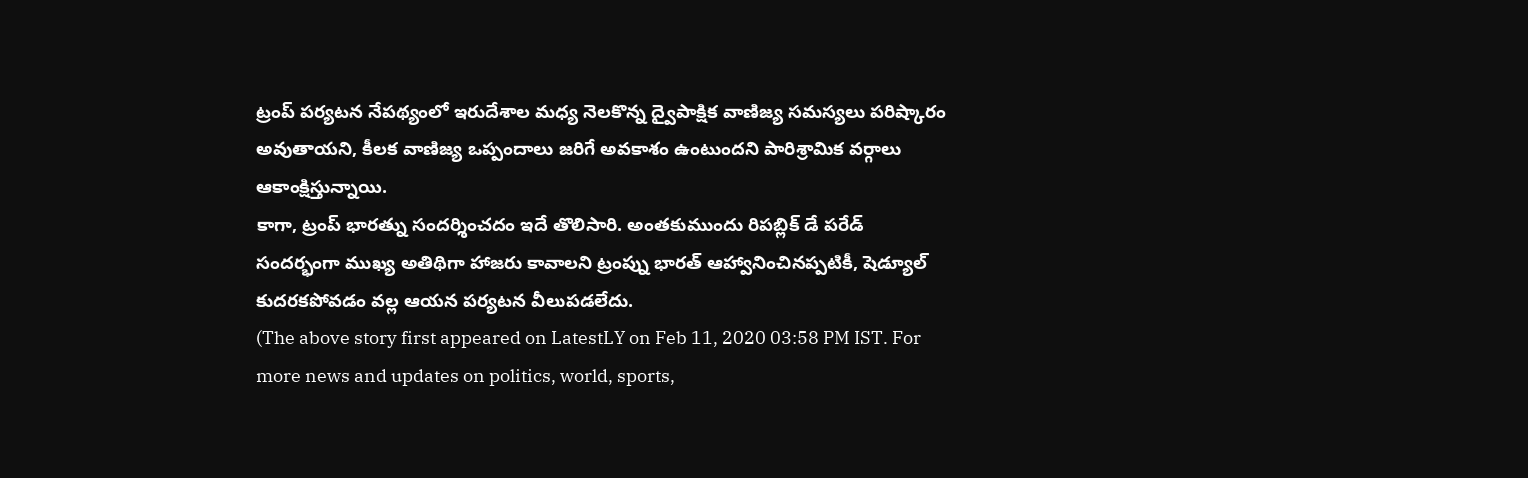ట్రంప్ పర్యటన నేపథ్యంలో ఇరుదేశాల మధ్య నెలకొన్న ద్వైపాక్షిక వాణిజ్య సమస్యలు పరిష్కారం అవుతాయని, కీలక వాణిజ్య ఒప్పందాలు జరిగే అవకాశం ఉంటుందని పారిశ్రామిక వర్గాలు ఆకాంక్షిస్తున్నాయి.
కాగా, ట్రంప్ భారత్ను సందర్శించదం ఇదే తొలిసారి. అంతకుముందు రిపబ్లిక్ డే పరేడ్ సందర్భంగా ముఖ్య అతిథిగా హాజరు కావాలని ట్రంప్ను భారత్ ఆహ్వానించినప్పటికీ, షెడ్యూల్ కుదరకపోవడం వల్ల ఆయన పర్యటన వీలుపడలేదు.
(The above story first appeared on LatestLY on Feb 11, 2020 03:58 PM IST. For more news and updates on politics, world, sports,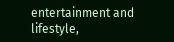entertainment and lifestyle,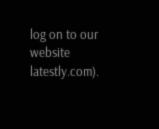log on to our website latestly.com).